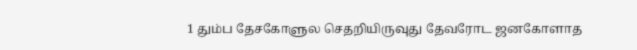1 தும்ப தேசகோளுல செதறியிருவுது தேவரோட ஜனகோளாத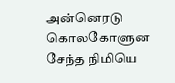அன்னெரடு கொலகோளுன சேந்த நிமியெ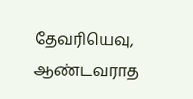தேவரியெவு, ஆண்டவராத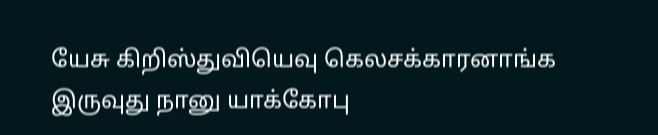யேசு கிறிஸ்துவியெவு கெலசக்காரனாங்க இருவுது நானு யாக்கோபு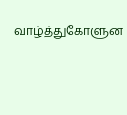வாழ்த்துகோளுன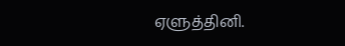ஏளுத்தினி.